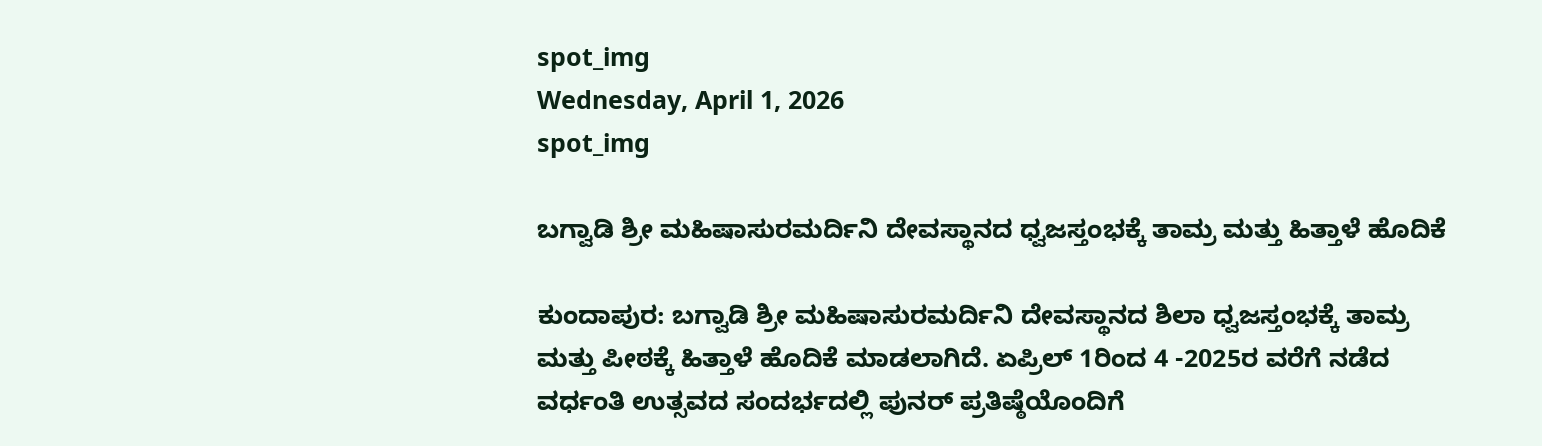spot_img
Wednesday, April 1, 2026
spot_img

ಬಗ್ವಾಡಿ ಶ್ರೀ ಮಹಿಷಾಸುರಮರ್ದಿನಿ ದೇವಸ್ಥಾನದ ಧ್ವಜಸ್ತಂಭಕ್ಕೆ ತಾಮ್ರ ಮತ್ತು ಹಿತ್ತಾಳೆ ಹೊದಿಕೆ

ಕುಂದಾಪುರ: ಬಗ್ವಾಡಿ ಶ್ರೀ ಮಹಿಷಾಸುರಮರ್ದಿನಿ ದೇವಸ್ಥಾನದ ಶಿಲಾ ಧ್ವಜಸ್ತಂಭಕ್ಕೆ ತಾಮ್ರ ಮತ್ತು ಪೀಠಕ್ಕೆ ಹಿತ್ತಾಳೆ ಹೊದಿಕೆ ಮಾಡಲಾಗಿದೆ. ಏಪ್ರಿಲ್ 1ರಿಂದ 4 -2025ರ ವರೆಗೆ ನಡೆದ ವರ್ಧಂತಿ ಉತ್ಸವದ ಸಂದರ್ಭದಲ್ಲಿ ಪುನರ್ ಪ್ರತಿಷ್ಠೆಯೊಂದಿಗೆ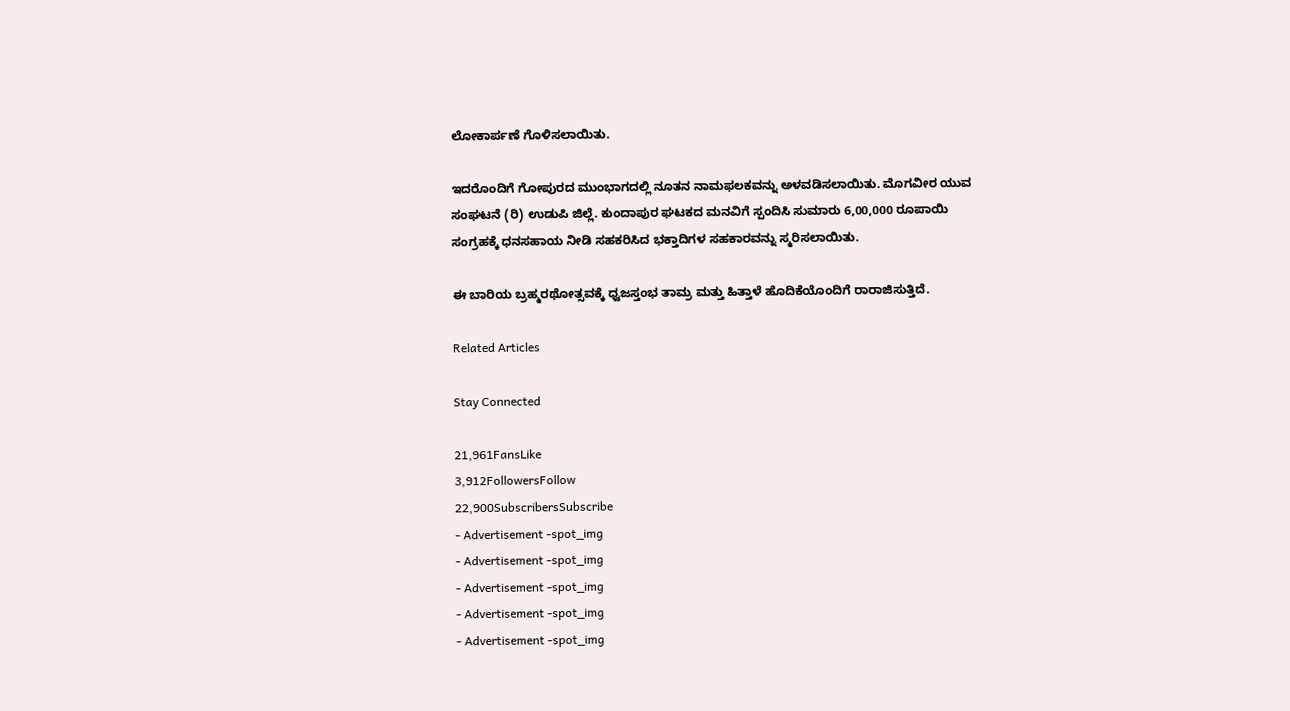ಲೋಕಾರ್ಪಣೆ ಗೊಳಿಸಲಾಯಿತು.

ಇದರೊಂದಿಗೆ ಗೋಪುರದ ಮುಂಭಾಗದಲ್ಲಿ ನೂತನ ನಾಮಫಲಕವನ್ನು ಅಳವಡಿಸಲಾಯಿತು. ಮೊಗವೀರ ಯುವ ಸಂಘಟನೆ (ರಿ) ಉಡುಪಿ ಜಿಲ್ಲೆ. ಕುಂದಾಪುರ ಘಟಕದ ಮನವಿಗೆ ಸ್ಪಂದಿಸಿ ಸುಮಾರು 6,00,000 ರೂಪಾಯಿ ಸಂಗ್ರಹಕ್ಕೆ ಧನಸಹಾಯ ನೀಡಿ ಸಹಕರಿಸಿದ ಭಕ್ತಾದಿಗಳ ಸಹಕಾರವನ್ನು ಸ್ಮರಿಸಲಾಯಿತು.

ಈ ಬಾರಿಯ ಬ್ರಹ್ಮರಥೋತ್ಸವಕ್ಕೆ ಧ್ವಜಸ್ತಂಭ ತಾಮ್ರ ಮತ್ತು ಹಿತ್ತಾಳೆ ಹೊದಿಕೆಯೊಂದಿಗೆ ರಾರಾಜಿಸುತ್ತಿದೆ.

Related Articles

Stay Connected

21,961FansLike
3,912FollowersFollow
22,900SubscribersSubscribe
- Advertisement -spot_img
- Advertisement -spot_img
- Advertisement -spot_img
- Advertisement -spot_img
- Advertisement -spot_img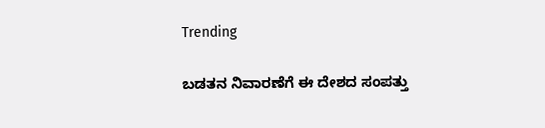Trending

ಬಡತನ ನಿವಾರಣೆಗೆ ಈ ದೇಶದ ಸಂಪತ್ತು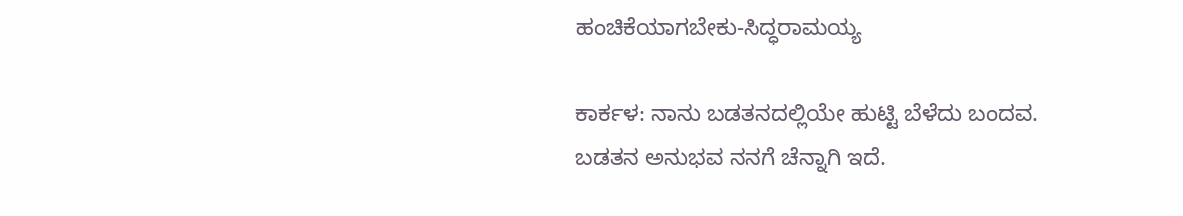ಹಂಚಿಕೆಯಾಗಬೇಕು-ಸಿದ್ಧರಾಮಯ್ಯ

ಕಾರ್ಕಳ: ನಾನು ಬಡತನದಲ್ಲಿಯೇ ಹುಟ್ಟಿ ಬೆಳೆದು ಬಂದವ. ಬಡತನ ಅನುಭವ ನನಗೆ ಚೆನ್ನಾಗಿ ಇದೆ.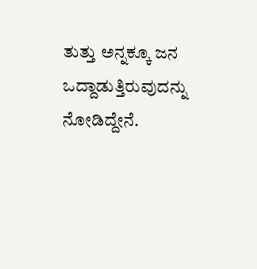ತುತ್ತು ಅನ್ನಕ್ಕೂ ಜನ ಒದ್ದಾಡುತ್ತಿರುವುದನ್ನು ನೋಡಿದ್ದೇನೆ.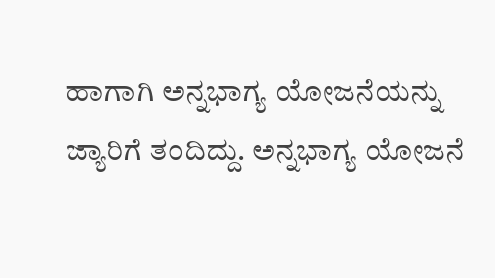ಹಾಗಾಗಿ ಅನ್ನಭಾಗ್ಯ ಯೋಜನೆಯನ್ನು ಜ್ಯಾರಿಗೆ ತಂದಿದ್ದು. ಅನ್ನಭಾಗ್ಯ ಯೋಜನೆ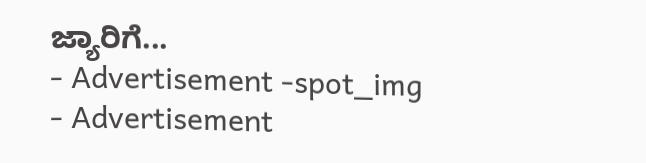ಜ್ಯಾರಿಗೆ...
- Advertisement -spot_img
- Advertisement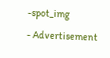-spot_img
- Advertisement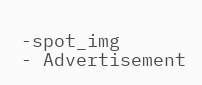-spot_img
- Advertisement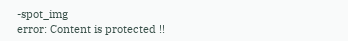-spot_img
error: Content is protected !!